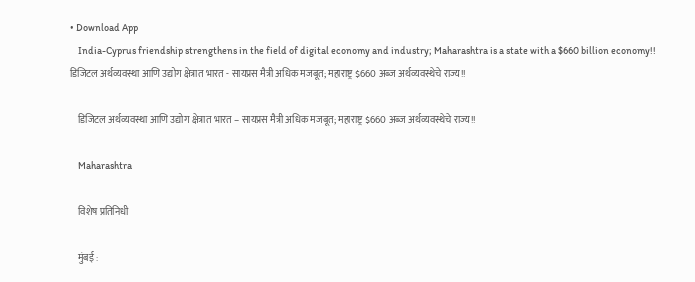• Download App
    India-Cyprus friendship strengthens in the field of digital economy and industry; Maharashtra is a state with a $660 billion economy!! डिजिटल अर्थव्यवस्था आणि उद्योग क्षेत्रात भारत - सायप्रस मैत्री अधिक मजबूत; महाराष्ट्र $660 अब्ज अर्थव्यवस्थेचे राज्य!!

    डिजिटल अर्थव्यवस्था आणि उद्योग क्षेत्रात भारत – सायप्रस मैत्री अधिक मजबूत; महाराष्ट्र $660 अब्ज अर्थव्यवस्थेचे राज्य!!

    Maharashtra

    विशेष प्रतिनिधी

    मुंबई :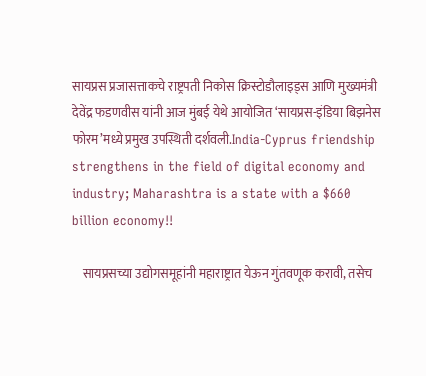सायप्रस प्रजासत्ताकचे राष्ट्रपती निकोस क्रिस्टोडौलाइड्स आणि मुख्यमंत्री देवेंद्र फडणवीस यांनी आज मुंबई येथे आयोजित ‘सायप्रस-इंडिया बिझनेस फोरम’मध्ये प्रमुख उपस्थिती दर्शवली.India-Cyprus friendship strengthens in the field of digital economy and industry; Maharashtra is a state with a $660 billion economy!!

    सायप्रसच्या उद्योगसमूहांनी महाराष्ट्रात येऊन गुंतवणूक करावी, तसेच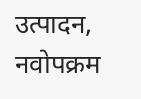उत्पादन, नवोपक्रम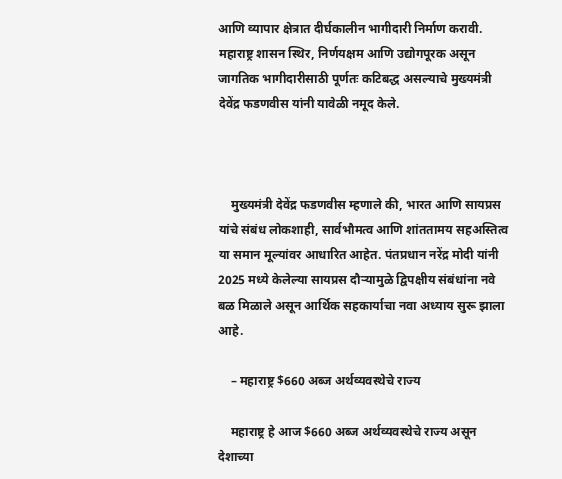आणि व्यापार क्षेत्रात दीर्घकालीन भागीदारी निर्माण करावी. महाराष्ट्र शासन स्थिर, निर्णयक्षम आणि उद्योगपूरक असून जागतिक भागीदारीसाठी पूर्णतः कटिबद्ध असल्याचे मुख्यमंत्री देवेंद्र फडणवीस यांनी यावेळी नमूद केले.



    मुख्यमंत्री देवेंद्र फडणवीस म्हणाले की, भारत आणि सायप्रस यांचे संबंध लोकशाही, सार्वभौमत्व आणि शांततामय सहअस्तित्व या समान मूल्यांवर आधारित आहेत. पंतप्रधान नरेंद्र मोदी यांनी 2025 मध्ये केलेल्या सायप्रस दौऱ्यामुळे द्विपक्षीय संबंधांना नवे बळ मिळाले असून आर्थिक सहकार्याचा नवा अध्याय सुरू झाला आहे.

    – महाराष्ट्र $660 अब्ज अर्थव्यवस्थेचे राज्य

    महाराष्ट्र हे आज $660 अब्ज अर्थव्यवस्थेचे राज्य असून देशाच्या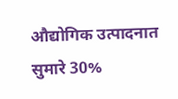औद्योगिक उत्पादनात सुमारे 30%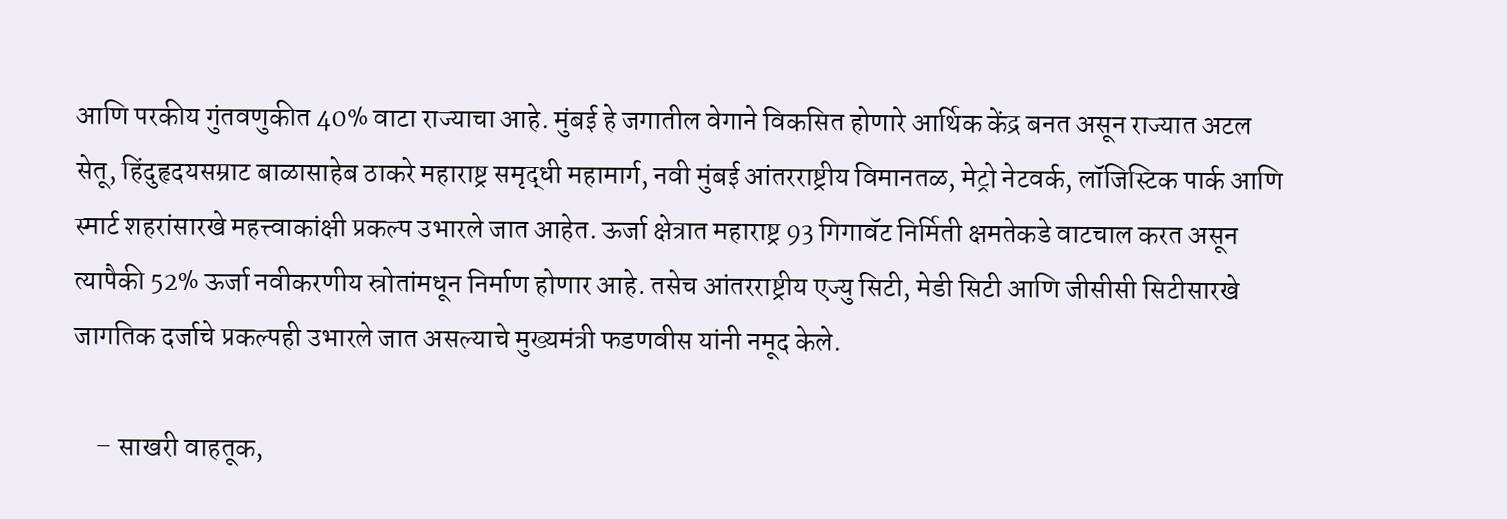आणि परकीय गुंतवणुकीत 40% वाटा राज्याचा आहे. मुंबई हे जगातील वेगाने विकसित होणारे आर्थिक केंद्र बनत असून राज्यात अटल सेतू, हिंदुहृदयसम्राट बाळासाहेब ठाकरे महाराष्ट्र समृद्धी महामार्ग, नवी मुंबई आंतरराष्ट्रीय विमानतळ, मेट्रो नेटवर्क, लॉजिस्टिक पार्क आणि स्मार्ट शहरांसारखे महत्त्वाकांक्षी प्रकल्प उभारले जात आहेत. ऊर्जा क्षेत्रात महाराष्ट्र 93 गिगावॅट निर्मिती क्षमतेकडे वाटचाल करत असून त्यापैकी 52% ऊर्जा नवीकरणीय स्रोतांमधून निर्माण होणार आहे. तसेच आंतरराष्ट्रीय एज्यु सिटी, मेडी सिटी आणि जीसीसी सिटीसारखे जागतिक दर्जाचे प्रकल्पही उभारले जात असल्याचे मुख्यमंत्री फडणवीस यांनी नमूद केले.

    – साखरी वाहतूक,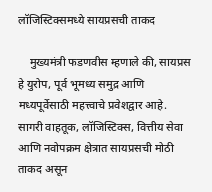लॉजिस्टिक्समध्ये सायप्रसची ताकद

    मुख्यमंत्री फडणवीस म्हणाले की, सायप्रस हे युरोप, पूर्व भूमध्य समुद्र आणि मध्यपूर्वेसाठी महत्त्वाचे प्रवेशद्वार आहे. सागरी वाहतूक, लॉजिस्टिक्स, वित्तीय सेवा आणि नवोपक्रम क्षेत्रात सायप्रसची मोठी ताकद असून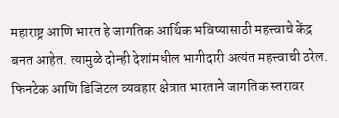महाराष्ट्र आणि भारत हे जागतिक आर्थिक भविष्यासाठी महत्त्वाचे केंद्र बनत आहेत. त्यामुळे दोन्ही देशांमधील भागीदारी अत्यंत महत्त्वाची ठरेल. फिनटेक आणि डिजिटल व्यवहार क्षेत्रात भारताने जागतिक स्तरावर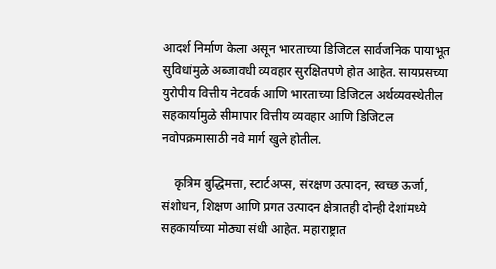आदर्श निर्माण केला असून भारताच्या डिजिटल सार्वजनिक पायाभूत सुविधांमुळे अब्जावधी व्यवहार सुरक्षितपणे होत आहेत. सायप्रसच्या युरोपीय वित्तीय नेटवर्क आणि भारताच्या डिजिटल अर्थव्यवस्थेतील सहकार्यामुळे सीमापार वित्तीय व्यवहार आणि डिजिटल नवोपक्रमासाठी नवे मार्ग खुले होतील.

    कृत्रिम बुद्धिमत्ता, स्टार्टअप्स, संरक्षण उत्पादन, स्वच्छ ऊर्जा, संशोधन, शिक्षण आणि प्रगत उत्पादन क्षेत्रातही दोन्ही देशांमध्ये सहकार्याच्या मोठ्या संधी आहेत. महाराष्ट्रात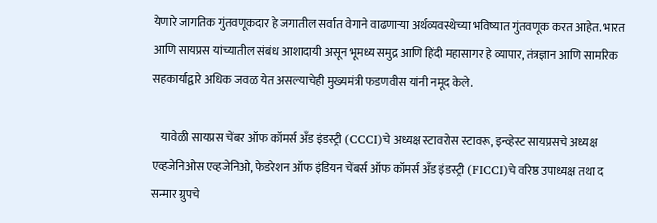येणारे जागतिक गुंतवणूकदार हे जगातील सर्वात वेगाने वाढणाऱ्या अर्थव्यवस्थेच्या भविष्यात गुंतवणूक करत आहेत. भारत आणि सायप्रस यांच्यातील संबंध आशादायी असून भूमध्य समुद्र आणि हिंदी महासागर हे व्यापार, तंत्रज्ञान आणि सामरिक सहकार्याद्वारे अधिक जवळ येत असल्याचेही मुख्यमंत्री फडणवीस यांनी नमूद केले.

    यावेळी सायप्रस चेंबर ऑफ कॉमर्स अँड इंडस्ट्री (CCCI)चे अध्यक्ष स्टावरोस स्टावरू, इन्व्हेस्ट सायप्रसचे अध्यक्ष एव्हजेनिओस एव्हजेनिओ, फेडरेशन ऑफ इंडियन चेंबर्स ऑफ कॉमर्स अँड इंडस्ट्री (FICCI)चे वरिष्ठ उपाध्यक्ष तथा द सन्मार ग्रुपचे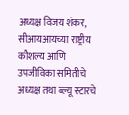अध्यक्ष विजय शंकर, सीआयआयच्या राष्ट्रीय कौशल्य आणि उपजीविका समितीचे अध्यक्ष तथा ब्ल्यू स्टारचे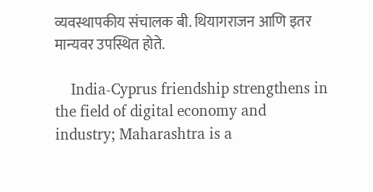व्यवस्थापकीय संचालक बी. थियागराजन आणि इतर मान्यवर उपस्थित होते.

    India-Cyprus friendship strengthens in the field of digital economy and industry; Maharashtra is a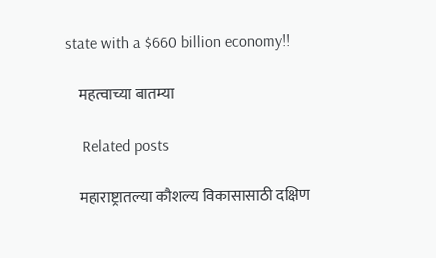state with a $660 billion economy!!

    महत्वाच्या बातम्या

    Related posts

    महाराष्ट्रातल्या कौशल्य विकासासाठी दक्षिण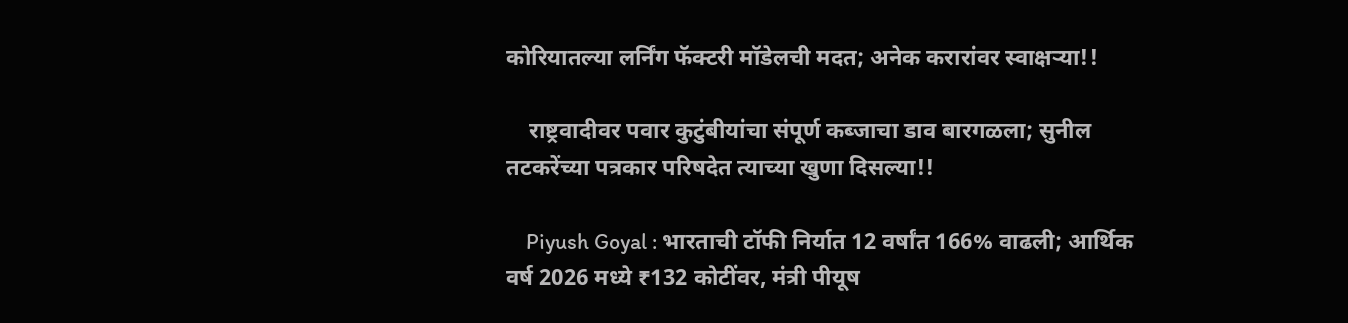कोरियातल्या लर्निंग फॅक्टरी मॉडेलची मदत; अनेक करारांवर स्वाक्षऱ्या!!

    राष्ट्रवादीवर पवार कुटुंबीयांचा संपूर्ण कब्जाचा डाव बारगळला; सुनील तटकरेंच्या पत्रकार परिषदेत त्याच्या खुणा दिसल्या!!

    Piyush Goyal : भारताची टॉफी निर्यात 12 वर्षांत 166% वाढली; आर्थिक वर्ष 2026 मध्ये ₹132 कोटींवर, मंत्री पीयूष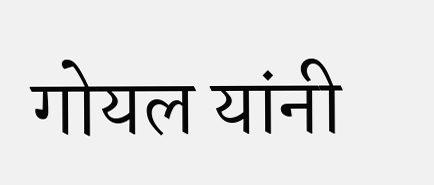गोयल यांनी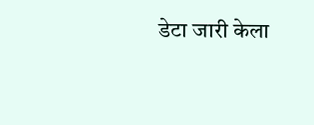डेटा जारी केला